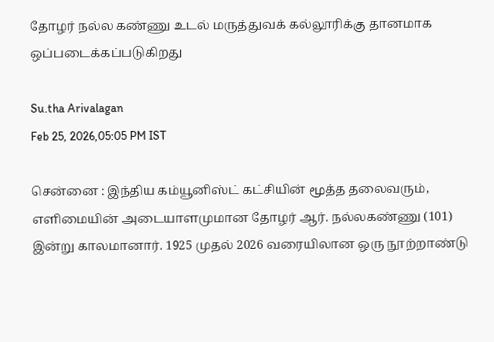தோழர் நல்ல கண்ணு உடல் மருத்துவக் கல்லூரிக்கு தானமாக ஒப்படைக்கப்படுகிறது

Su.tha Arivalagan
Feb 25, 2026,05:05 PM IST

சென்னை : இந்திய கம்யூனிஸ்ட் கட்சியின் மூத்த தலைவரும், எளிமையின் அடையாளமுமான தோழர் ஆர். நல்லகண்ணு (101) இன்று காலமானார். 1925 முதல் 2026 வரையிலான ஒரு நூற்றாண்டு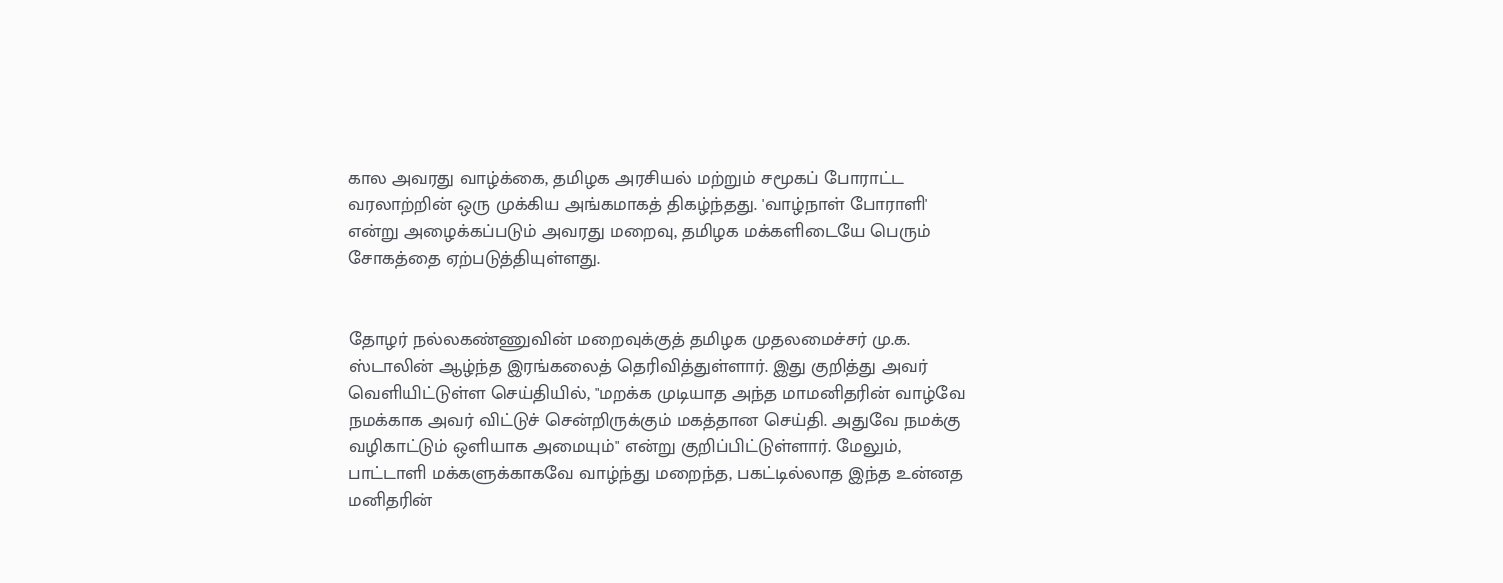கால அவரது வாழ்க்கை, தமிழக அரசியல் மற்றும் சமூகப் போராட்ட வரலாற்றின் ஒரு முக்கிய அங்கமாகத் திகழ்ந்தது. 'வாழ்நாள் போராளி' என்று அழைக்கப்படும் அவரது மறைவு, தமிழக மக்களிடையே பெரும் சோகத்தை ஏற்படுத்தியுள்ளது.


தோழர் நல்லகண்ணுவின் மறைவுக்குத் தமிழக முதலமைச்சர் மு.க. ஸ்டாலின் ஆழ்ந்த இரங்கலைத் தெரிவித்துள்ளார். இது குறித்து அவர் வெளியிட்டுள்ள செய்தியில், "மறக்க முடியாத அந்த மாமனிதரின் வாழ்வே நமக்காக அவர் விட்டுச் சென்றிருக்கும் மகத்தான செய்தி. அதுவே நமக்கு வழிகாட்டும் ஒளியாக அமையும்" என்று குறிப்பிட்டுள்ளார். மேலும், பாட்டாளி மக்களுக்காகவே வாழ்ந்து மறைந்த, பகட்டில்லாத இந்த உன்னத மனிதரின்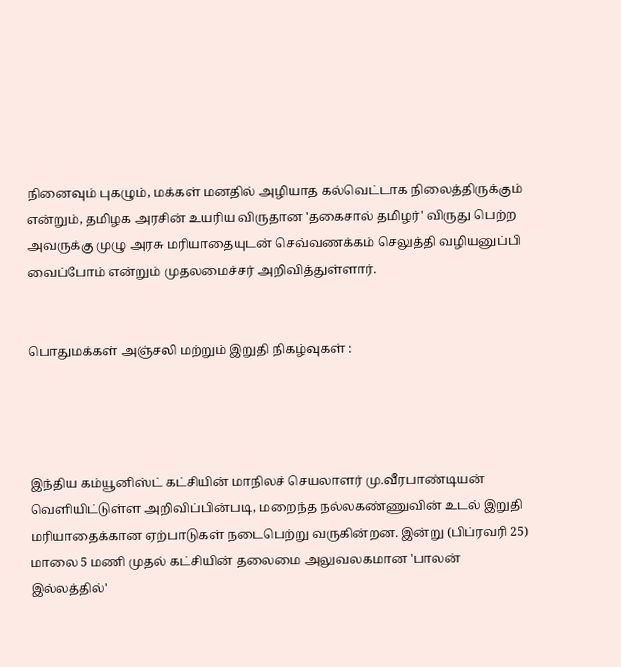நினைவும் புகழும், மக்கள் மனதில் அழியாத கல்வெட்டாக நிலைத்திருக்கும் என்றும், தமிழக அரசின் உயரிய விருதான 'தகைசால் தமிழர்' விருது பெற்ற அவருக்கு முழு அரசு மரியாதையுடன் செவ்வணக்கம் செலுத்தி வழியனுப்பி வைப்போம் என்றும் முதலமைச்சர் அறிவித்துள்ளார்.


பொதுமக்கள் அஞ்சலி மற்றும் இறுதி நிகழ்வுகள் :




இந்திய கம்யூனிஸ்ட் கட்சியின் மாநிலச் செயலாளர் மு.வீரபாண்டியன் வெளியிட்டுள்ள அறிவிப்பின்படி, மறைந்த நல்லகண்ணுவின் உடல் இறுதி மரியாதைக்கான ஏற்பாடுகள் நடைபெற்று வருகின்றன. இன்று (பிப்ரவரி 25) மாலை 5 மணி முதல் கட்சியின் தலைமை அலுவலகமான 'பாலன் இல்லத்தில்'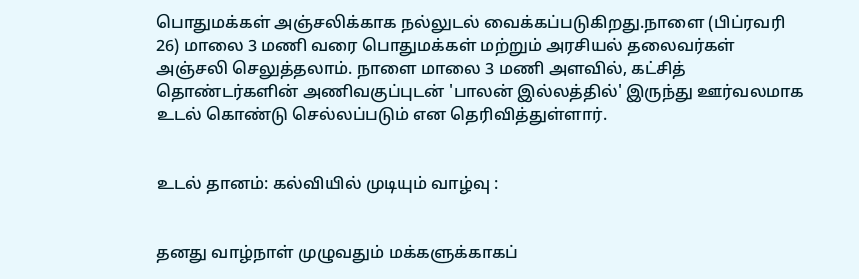பொதுமக்கள் அஞ்சலிக்காக நல்லுடல் வைக்கப்படுகிறது.நாளை (பிப்ரவரி 26) மாலை 3 மணி வரை பொதுமக்கள் மற்றும் அரசியல் தலைவர்கள் அஞ்சலி செலுத்தலாம். நாளை மாலை 3 மணி அளவில், கட்சித் தொண்டர்களின் அணிவகுப்புடன் 'பாலன் இல்லத்தில்' இருந்து ஊர்வலமாக உடல் கொண்டு செல்லப்படும் என தெரிவித்துள்ளார்.


உடல் தானம்: கல்வியில் முடியும் வாழ்வு :


தனது வாழ்நாள் முழுவதும் மக்களுக்காகப்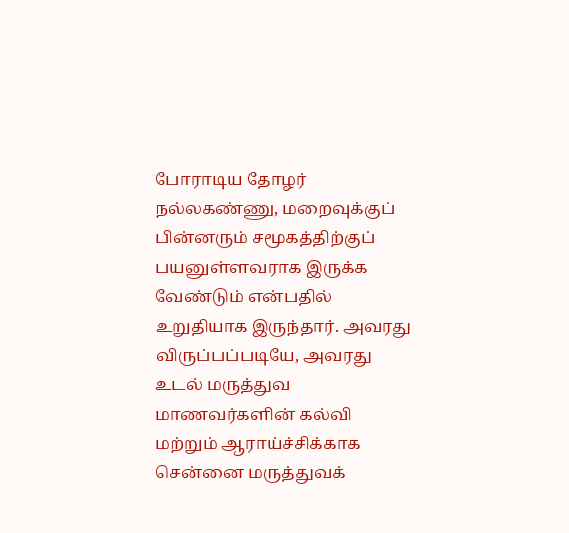போராடிய தோழர் நல்லகண்ணு, மறைவுக்குப் பின்னரும் சமூகத்திற்குப் பயனுள்ளவராக இருக்க வேண்டும் என்பதில் உறுதியாக இருந்தார். அவரது விருப்பப்படியே, அவரது உடல் மருத்துவ மாணவர்களின் கல்வி மற்றும் ஆராய்ச்சிக்காக சென்னை மருத்துவக்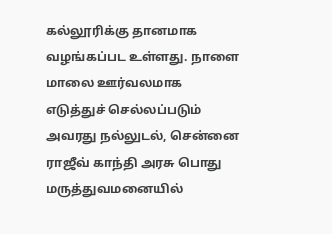கல்லூரிக்கு தானமாக வழங்கப்பட உள்ளது. நாளை மாலை ஊர்வலமாக எடுத்துச் செல்லப்படும் அவரது நல்லுடல், சென்னை ராஜீவ் காந்தி அரசு பொது மருத்துவமனையில்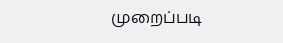முறைப்படி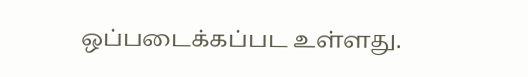ஒப்படைக்கப்பட உள்ளது.